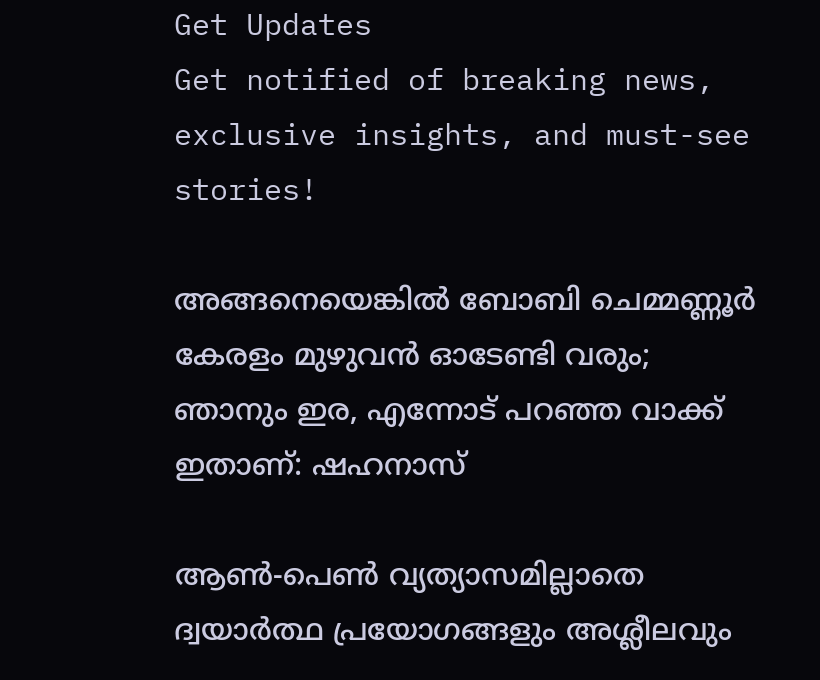Get Updates
Get notified of breaking news, exclusive insights, and must-see stories!

അങ്ങനെയെങ്കില്‍ ബോബി ചെമ്മണ്ണൂർ കേരളം മുഴുവന്‍ ഓടേണ്ടി വരും; ഞാനും ഇര, എന്നോട് പറഞ്ഞ വാക്ക് ഇതാണ്: ഷഹനാസ്

ആണ്‍-പെണ്‍ വ്യത്യാസമില്ലാതെ ദ്വയാർത്ഥ പ്രയോഗങ്ങളും അശ്ലീലവും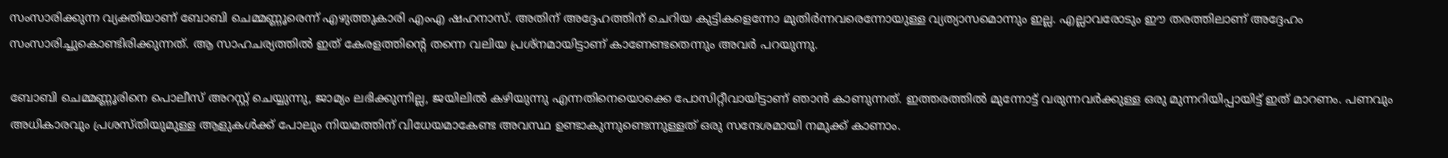സംസാരിക്കുന്ന വ്യക്തിയാണ് ബോബി ചെമ്മണ്ണൂരെന്ന് എഴുത്തുകാരി എംഎ ഷഹനാസ്. അതിന് അദ്ദേഹത്തിന് ചെറിയ കുട്ടികളെന്നോ മുതിർന്നവരെന്നോയുള്ള വ്യത്യാസമൊന്നും ഇല്ല. എല്ലാവരോടും ഈ തരത്തിലാണ് അദ്ദേഹം സംസാരിച്ചുകൊണ്ടിരിക്കുന്നത്. ആ സാഹചര്യത്തില്‍ ഇത് കേരളത്തിന്റെ തന്നെ വലിയ പ്രശ്നമായിട്ടാണ് കാണേണ്ടതെന്നും അവർ പറയുന്നു.

ബോബി ചെമ്മണ്ണൂരിനെ പൊലീസ് അറസ്റ്റ് ചെയ്യുന്നു, ജാമ്യം ലഭിക്കുന്നില്ല, ജയിലില്‍ കഴിയുന്നു എന്നതിനെയൊക്കെ പോസിറ്റീവായിട്ടാണ് ഞാന്‍ കാണുന്നത്. ഇത്തരത്തില്‍ മുന്നോട്ട് വരുന്നവർക്കുള്ള ഒരു മുന്നറിയിപ്പായിട്ട് ഇത് മാറണം. പണവും അധികാരവും പ്രശസ്തിയുമുള്ള ആളുകള്‍ക്ക് പോലും നിയമത്തിന് വിധേയമാകേണ്ട അവസ്ഥ ഉണ്ടാകുന്നുണ്ടെന്നുള്ളത് ഒരു സന്ദേശമായി നമുക്ക് കാണാം.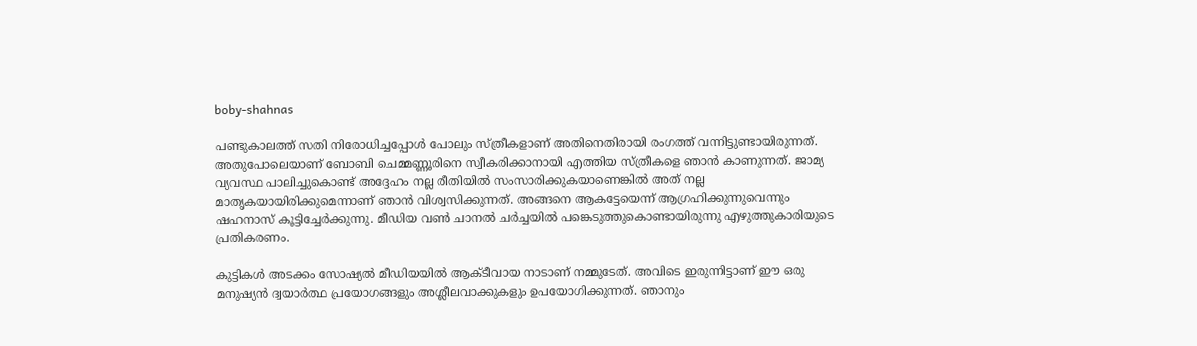boby-shahnas

പണ്ടുകാലത്ത് സതി നിരോധിച്ചപ്പോള്‍ പോലും സ്ത്രീകളാണ് അതിനെതിരായി രംഗത്ത് വന്നിട്ടുണ്ടായിരുന്നത്. അതുപോലെയാണ് ബോബി ചെമ്മണ്ണൂരിനെ സ്വീകരിക്കാനായി എത്തിയ സ്ത്രീകളെ ഞാന്‍ കാണുന്നത്. ജാമ്യ വ്യവസ്ഥ പാലിച്ചുകൊണ്ട് അദ്ദേഹം നല്ല രീതിയില്‍ സംസാരിക്കുകയാണെങ്കില്‍ അത് നല്ല മാതൃകയായിരിക്കുമെന്നാണ് ഞാന്‍ വിശ്വസിക്കുന്നത്. അങ്ങനെ ആകട്ടേയെന്ന് ആഗ്രഹിക്കുന്നുവെന്നും ഷഹനാസ് കൂട്ടിച്ചേർക്കുന്നു. മീഡിയ വണ്‍ ചാനല്‍ ചർച്ചയില്‍ പങ്കെടുത്തുകൊണ്ടായിരുന്നു എഴുത്തുകാരിയുടെ പ്രതികരണം.

കുട്ടികള്‍ അടക്കം സോഷ്യല്‍ മീഡിയയില്‍ ആക്ടീവായ നാടാണ് നമ്മുടേത്. അവിടെ ഇരുന്നിട്ടാണ് ഈ ഒരു മനുഷ്യന്‍ ദ്വയാർത്ഥ പ്രയോഗങ്ങളും അശ്ലീലവാക്കുകളും ഉപയോഗിക്കുന്നത്. ഞാനും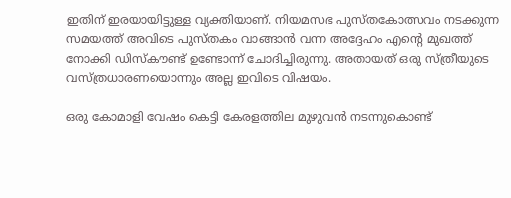ഇതിന് ഇരയായിട്ടുള്ള വ്യക്തിയാണ്. നിയമസഭ പുസ്തകോത്സവം നടക്കുന്ന സമയത്ത് അവിടെ പുസ്തകം വാങ്ങാന്‍ വന്ന അദ്ദേഹം എന്റെ മുഖത്ത് നോക്കി ഡിസ്കൗണ്ട് ഉണ്ടോന്ന് ചോദിച്ചിരുന്നു. അതായത് ഒരു സ്ത്രീയുടെ വസ്ത്രധാരണയൊന്നും അല്ല ഇവിടെ വിഷയം.

ഒരു കോമാളി വേഷം കെട്ടി കേരളത്തില‍ മുഴുവന്‍ നടന്നുകൊണ്ട്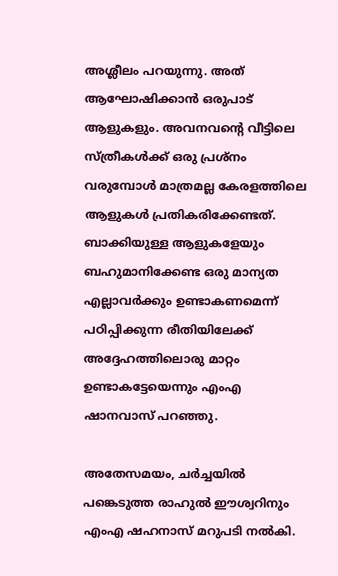അശ്ലീലം പറയുന്നു. അത് ആഘോഷിക്കാന്‍ ഒരുപാട് ആളുകളും. അവനവന്റെ വീട്ടിലെ സ്ത്രീകള്‍ക്ക് ഒരു പ്രശ്നം വരുമ്പോള്‍ മാത്രമല്ല കേരളത്തിലെ ആളുകള്‍ പ്രതികരിക്കേണ്ടത്. ബാക്കിയുള്ള ആളുകളേയും ബഹുമാനിക്കേണ്ട ഒരു മാന്യത എല്ലാവർക്കും ഉണ്ടാകണമെന്ന് പഠിപ്പിക്കുന്ന രീതിയിലേക്ക് അദ്ദേഹത്തിലൊരു മാറ്റം ഉണ്ടാകട്ടേയെന്നും എംഎ ഷാനവാസ് പറഞ്ഞു.

അതേസമയം, ചർച്ചയില്‍ പങ്കെടുത്ത രാഹുല്‍ ഈശ്വറിനും എംഎ ഷഹനാസ് മറുപടി നല്‍കി.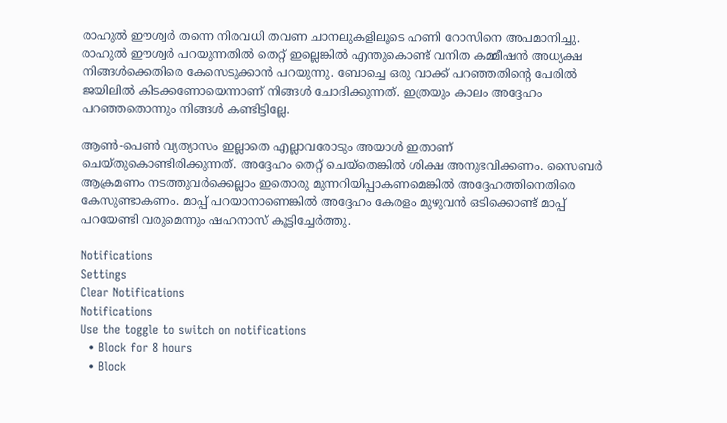രാഹുല്‍ ഈശ്വർ തന്നെ നിരവധി തവണ ചാനലുകളിലൂടെ ഹണി റോസിനെ അപമാനിച്ചു. രാഹുല്‍ ഈശ്വർ പറയുന്നതില്‍ തെറ്റ് ഇല്ലെങ്കില്‍ എന്തുകൊണ്ട് വനിത കമ്മീഷന്‍ അധ്യക്ഷ നിങ്ങള്‍ക്കെതിരെ കേസെടുക്കാന്‍ പറയുന്നു. ബോച്ചെ ഒരു വാക്ക് പറഞ്ഞതിന്റെ പേരില്‍ ജയിലില്‍ കിടക്കണോയെന്നാണ് നിങ്ങള്‍ ചോദിക്കുന്നത്. ഇത്രയും കാലം അദ്ദേഹം പറഞ്ഞതൊന്നും നിങ്ങള്‍ കണ്ടിട്ടില്ലേ.

ആണ്‍-പെണ്‍ വ്യത്യാസം ഇല്ലാതെ എല്ലാവരോടും അയാള്‍ ഇതാണ് ചെയ്തുകൊണ്ടിരിക്കുന്നത്. അദ്ദേഹം തെറ്റ് ചെയ്തെങ്കില്‍ ശിക്ഷ അനുഭവിക്കണം. സൈബർ ആക്രമണം നടത്തുവർക്കെല്ലാം ഇതൊരു മുന്നറിയിപ്പാകണമെങ്കില്‍ അദ്ദേഹത്തിനെതിരെ കേസുണ്ടാകണം. മാപ്പ് പറയാനാണെങ്കില്‍ അദ്ദേഹം കേരളം മുഴുവന്‍ ഒടിക്കൊണ്ട് മാപ്പ് പറയേണ്ടി വരുമെന്നും ഷഹനാസ് കൂട്ടിച്ചേർത്തു.

Notifications
Settings
Clear Notifications
Notifications
Use the toggle to switch on notifications
  • Block for 8 hours
  • Block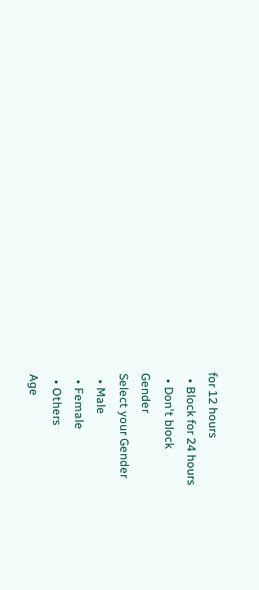for 12 hours
  • Block for 24 hours
  • Don't block
Gender
Select your Gender
  • Male
  • Female
  • Others
Age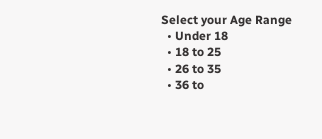Select your Age Range
  • Under 18
  • 18 to 25
  • 26 to 35
  • 36 to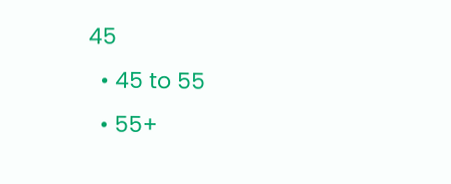45
  • 45 to 55
  • 55+